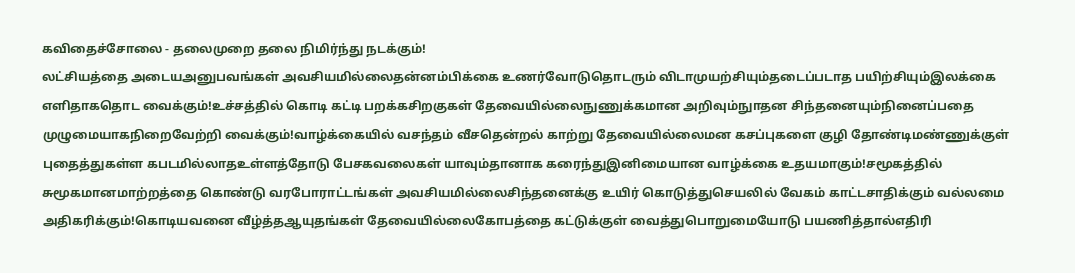கவிதைச்சோலை - தலைமுறை தலை நிமிர்ந்து நடக்கும்!
லட்சியத்தை அடையஅனுபவங்கள் அவசியமில்லைதன்னம்பிக்கை உணர்வோடுதொடரும் விடாமுயற்சியும்தடைப்படாத பயிற்சியும்இலக்கை எளிதாகதொட வைக்கும்!உச்சத்தில் கொடி கட்டி பறக்கசிறகுகள் தேவையில்லைநுணுக்கமான அறிவும்நுாதன சிந்தனையும்நினைப்பதை முழுமையாகநிறைவேற்றி வைக்கும்!வாழ்க்கையில் வசந்தம் வீசதென்றல் காற்று தேவையில்லைமன கசப்புகளை குழி தோண்டிமண்ணுக்குள் புதைத்துகள்ள கபடமில்லாதஉள்ளத்தோடு பேசகவலைகள் யாவும்தானாக கரைந்துஇனிமையான வாழ்க்கை உதயமாகும்!சமூகத்தில் சுமூகமானமாற்றத்தை கொண்டு வரபோராட்டங்கள் அவசியமில்லைசிந்தனைக்கு உயிர் கொடுத்துசெயலில் வேகம் காட்டசாதிக்கும் வல்லமை அதிகரிக்கும்!கொடியவனை வீழ்த்தஆயுதங்கள் தேவையில்லைகோபத்தை கட்டுக்குள் வைத்துபொறுமையோடு பயணித்தால்எதிரி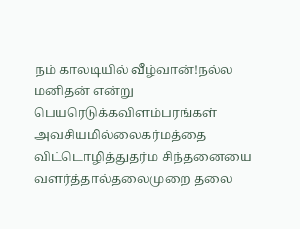நம் காலடியில் வீழ்வான்!நல்ல மனிதன் என்று பெயரெடுக்கவிளம்பரங்கள் அவசியமில்லைகர்மத்தை விட்டொழித்துதர்ம சிந்தனையை வளர்த்தால்தலைமுறை தலை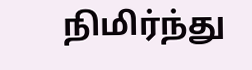நிமிர்ந்து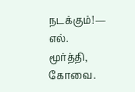நடக்கும்!— எல். மூர்த்தி, கோவை.